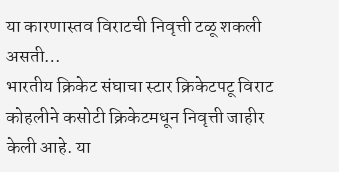या कारणास्तव विराटची निवृत्ती टळू शकली असती…
भारतीय क्रिकेट संघाचा स्टार क्रिकेटपटू विराट कोहलीने कसोटी क्रिकेटमधून निवृत्ती जाहीर केली आहे. या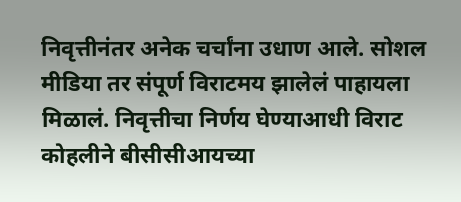निवृत्तीनंतर अनेक चर्चांना उधाण आले. सोशल मीडिया तर संपूर्ण विराटमय झालेलं पाहायला मिळालं. निवृत्तीचा निर्णय घेण्याआधी विराट कोहलीने बीसीसीआयच्या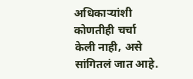अधिकाऱ्यांशी कोणतीही चर्चा केली नाही, असे सांगितलं जात आहे.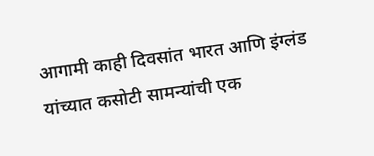आगामी काही दिवसांत भारत आणि इंग्लंड यांच्यात कसोटी सामन्यांची एक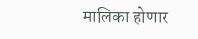मालिका होणार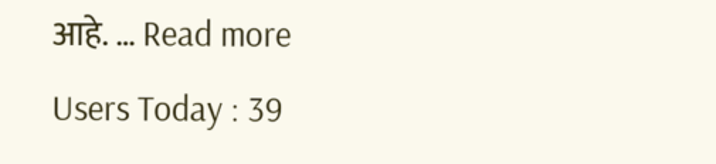आहे. … Read more
Users Today : 39